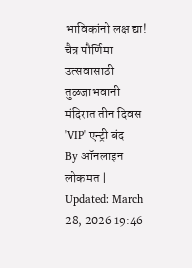भाविकांनो लक्ष द्या! चैत्र पौर्णिमा उत्सवासाठी तुळजाभवानी मंदिरात तीन दिवस 'VIP' एन्ट्री बंद
By ऑनलाइन लोकमत | Updated: March 28, 2026 19:46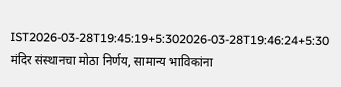IST2026-03-28T19:45:19+5:302026-03-28T19:46:24+5:30
मंदिर संस्थानचा मोठा निर्णय, सामान्य भाविकांना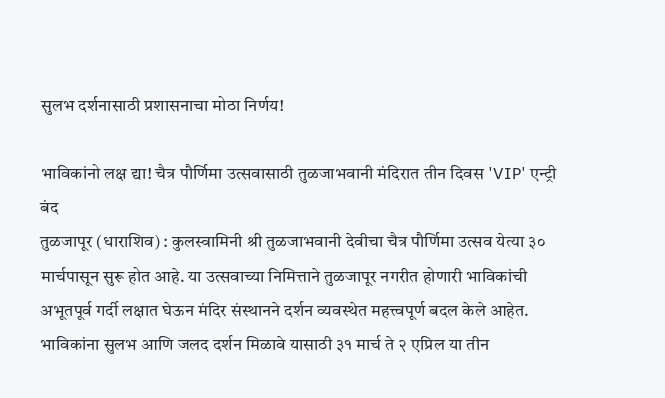सुलभ दर्शनासाठी प्रशासनाचा मोठा निर्णय!

भाविकांनो लक्ष द्या! चैत्र पौर्णिमा उत्सवासाठी तुळजाभवानी मंदिरात तीन दिवस 'VIP' एन्ट्री बंद
तुळजापूर (धाराशिव) : कुलस्वामिनी श्री तुळजाभवानी देवीचा चैत्र पौर्णिमा उत्सव येत्या ३० मार्चपासून सुरू होत आहे. या उत्सवाच्या निमित्ताने तुळजापूर नगरीत होणारी भाविकांची अभूतपूर्व गर्दी लक्षात घेऊन मंदिर संस्थानने दर्शन व्यवस्थेत महत्त्वपूर्ण बदल केले आहेत. भाविकांना सुलभ आणि जलद दर्शन मिळावे यासाठी ३१ मार्च ते २ एप्रिल या तीन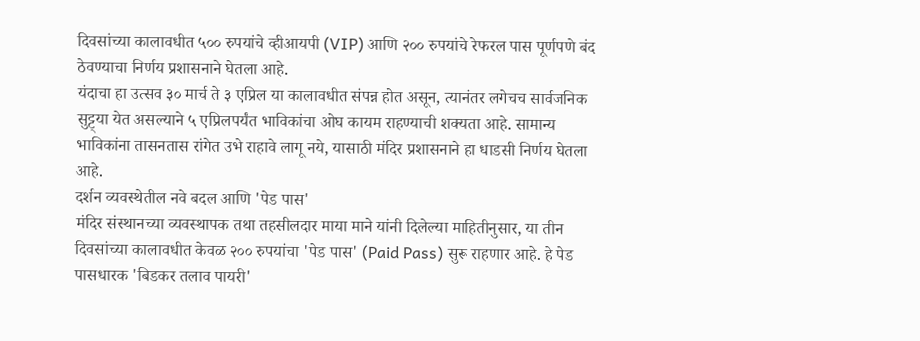दिवसांच्या कालावधीत ५०० रुपयांचे व्हीआयपी (VIP) आणि २०० रुपयांचे रेफरल पास पूर्णपणे बंद ठेवण्याचा निर्णय प्रशासनाने घेतला आहे.
यंदाचा हा उत्सव ३० मार्च ते ३ एप्रिल या कालावधीत संपन्न होत असून, त्यानंतर लगेचच सार्वजनिक सुट्ट्या येत असल्याने ५ एप्रिलपर्यंत भाविकांचा ओघ कायम राहण्याची शक्यता आहे. सामान्य भाविकांना तासनतास रांगेत उभे राहावे लागू नये, यासाठी मंदिर प्रशासनाने हा धाडसी निर्णय घेतला आहे.
दर्शन व्यवस्थेतील नवे बदल आणि 'पेड पास'
मंदिर संस्थानच्या व्यवस्थापक तथा तहसीलदार माया माने यांनी दिलेल्या माहितीनुसार, या तीन दिवसांच्या कालावधीत केवळ २०० रुपयांचा 'पेड पास' (Paid Pass) सुरू राहणार आहे. हे पेड पासधारक 'बिडकर तलाव पायरी'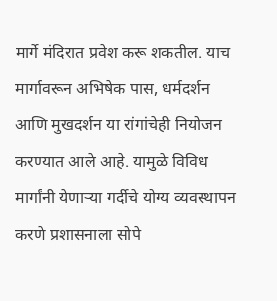मार्गे मंदिरात प्रवेश करू शकतील. याच मार्गावरून अभिषेक पास, धर्मदर्शन आणि मुखदर्शन या रांगांचेही नियोजन करण्यात आले आहे. यामुळे विविध मार्गांनी येणाऱ्या गर्दीचे योग्य व्यवस्थापन करणे प्रशासनाला सोपे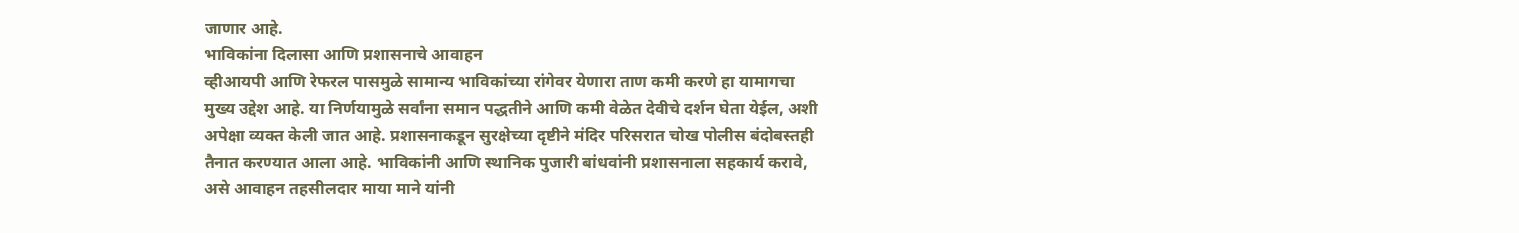जाणार आहे.
भाविकांना दिलासा आणि प्रशासनाचे आवाहन
व्हीआयपी आणि रेफरल पासमुळे सामान्य भाविकांच्या रांगेवर येणारा ताण कमी करणे हा यामागचा मुख्य उद्देश आहे. या निर्णयामुळे सर्वांना समान पद्धतीने आणि कमी वेळेत देवीचे दर्शन घेता येईल, अशी अपेक्षा व्यक्त केली जात आहे. प्रशासनाकडून सुरक्षेच्या दृष्टीने मंदिर परिसरात चोख पोलीस बंदोबस्तही तैनात करण्यात आला आहे. भाविकांनी आणि स्थानिक पुजारी बांधवांनी प्रशासनाला सहकार्य करावे, असे आवाहन तहसीलदार माया माने यांनी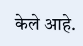केले आहे.